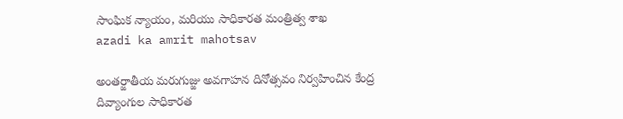సాంఘిక న్యాయం, మరియు సాధికారత మంత్రిత్వ శాఖ
azadi ka amrit mahotsav

అంతర్జాతీయ మరుగుజ్జు అవగాహన దినోత్సవం నిర్వహించిన కేంద్ర దివ్యాంగుల సాధికారత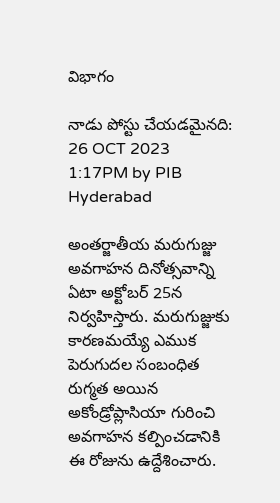విభాగం

నాడు పోస్టు చేయడమైనది: 26 OCT 2023 1:17PM by PIB Hyderabad

అంతర్జాతీయ మరుగుజ్జు అవగాహన దినోత్సవాన్ని ఏటా అక్టోబర్ 25న నిర్వహిస్తారు. మరుగుజ్జుకు కారణమయ్యే ఎముక పెరుగుదల సంబంధిత రుగ్మత అయిన అకోండ్రోప్లాసియా గురించి అవగాహన కల్పించడానికి ఈ రోజును ఉద్దేశించారు.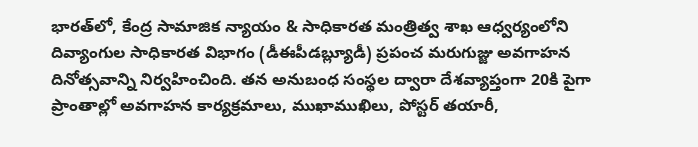భారత్‌లో, కేంద్ర సామాజిక న్యాయం & సాధికారత మంత్రిత్వ శాఖ ఆధ్వర్యంలోని దివ్యాంగుల సాధికారత విభాగం (డీఈపీడబ్ల్యూడీ) ప్రపంచ మరుగుజ్జు అవగాహన దినోత్సవాన్ని నిర్వహించింది. తన అనుబంధ సంస్థల ద్వారా దేశవ్యాప్తంగా 20కి పైగా ప్రాంతాల్లో అవగాహన కార్యక్రమాలు, ముఖాముఖిలు, పోస్టర్ తయారీ,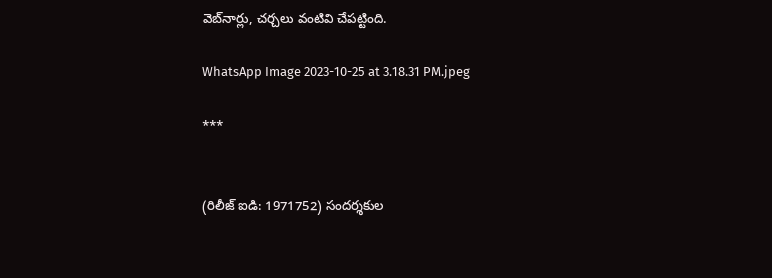వెబ్‌నార్లు, చర్చలు వంటివి చేపట్టింది.

WhatsApp Image 2023-10-25 at 3.18.31 PM.jpeg

***


(రిలీజ్ ఐడి: 1971752) సందర్శకుల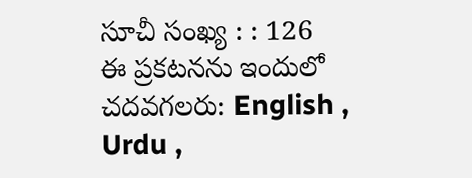సూచీ సంఖ్య : : 126
ఈ ప్రకటనను ఇందులో చదవగలరు: English , Urdu ,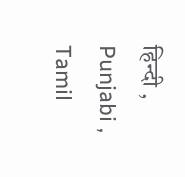हिन्दी , Punjabi , Tamil